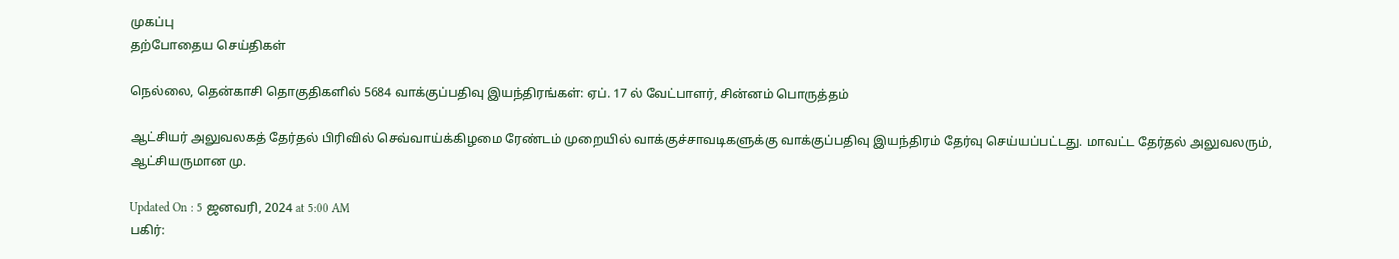முகப்பு
தற்போதைய செய்திகள்

நெல்லை, தென்காசி தொகுதிகளில் 5684 வாக்குப்பதிவு இயந்திரங்கள்: ஏப். 17 ல் வேட்பாளர், சின்னம் பொருத்தம்

ஆட்சியர் அலுவலகத் தேர்தல் பிரிவில் செவ்வாய்க்கிழமை ரேண்டம் முறையில் வாக்குச்சாவடிகளுக்கு வாக்குப்பதிவு இயந்திரம் தேர்வு செய்யப்பட்டது. மாவட்ட தேர்தல் அலுவலரும், ஆட்சியருமான மு.

Updated On : 5 ஜனவரி, 2024 at 5:00 AM
பகிர்: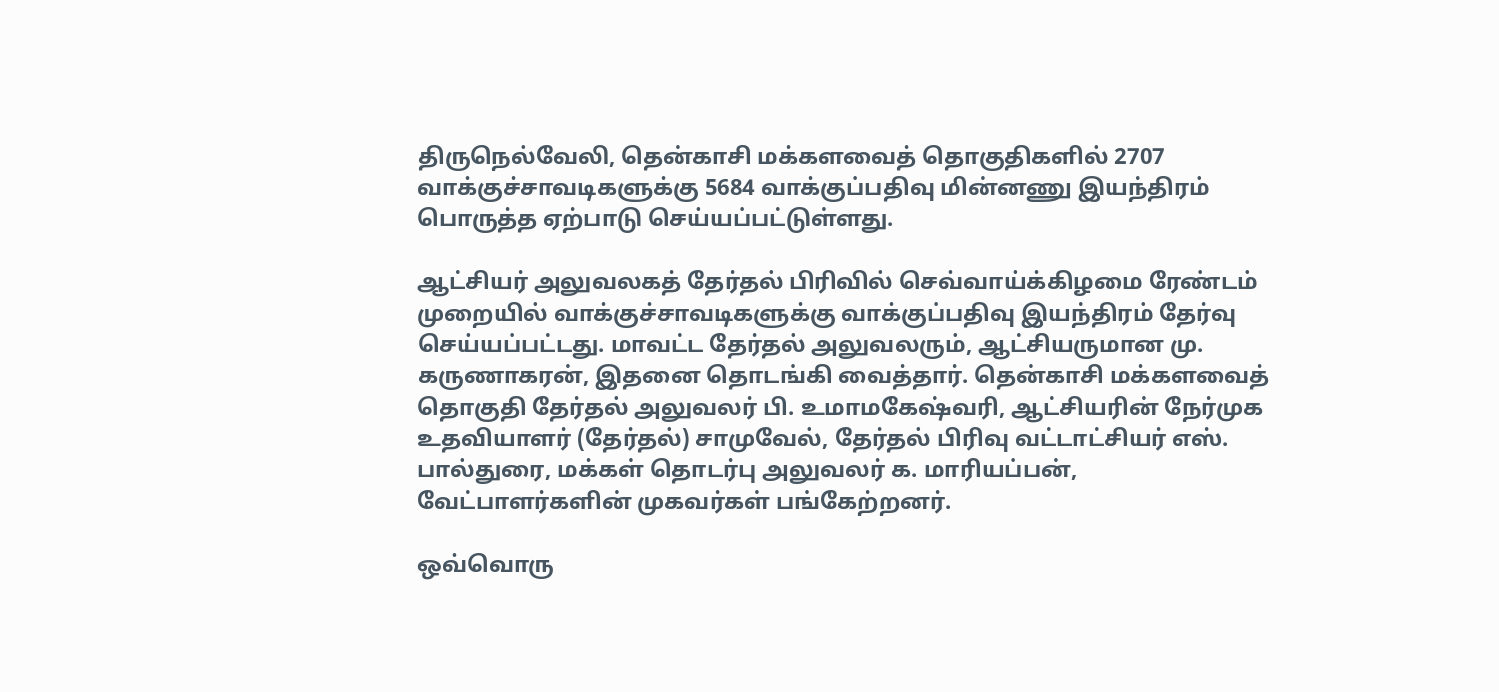திருநெல்வேலி, தென்காசி மக்களவைத் தொகுதிகளில் 2707 வாக்குச்சாவடிகளுக்கு 5684 வாக்குப்பதிவு மின்னணு இயந்திரம் பொருத்த ஏற்பாடு செய்யப்பட்டுள்ளது.

ஆட்சியர் அலுவலகத் தேர்தல் பிரிவில் செவ்வாய்க்கிழமை ரேண்டம் முறையில் வாக்குச்சாவடிகளுக்கு வாக்குப்பதிவு இயந்திரம் தேர்வு செய்யப்பட்டது. மாவட்ட தேர்தல் அலுவலரும், ஆட்சியருமான மு. கருணாகரன், இதனை தொடங்கி வைத்தார். தென்காசி மக்களவைத் தொகுதி தேர்தல் அலுவலர் பி. உமாமகேஷ்வரி, ஆட்சியரின் நேர்முக உதவியாளர் (தேர்தல்) சாமுவேல், தேர்தல் பிரிவு வட்டாட்சியர் எஸ். பால்துரை, மக்கள் தொடர்பு அலுவலர் க. மாரியப்பன், வேட்பாளர்களின் முகவர்கள் பங்கேற்றனர்.

ஒவ்வொரு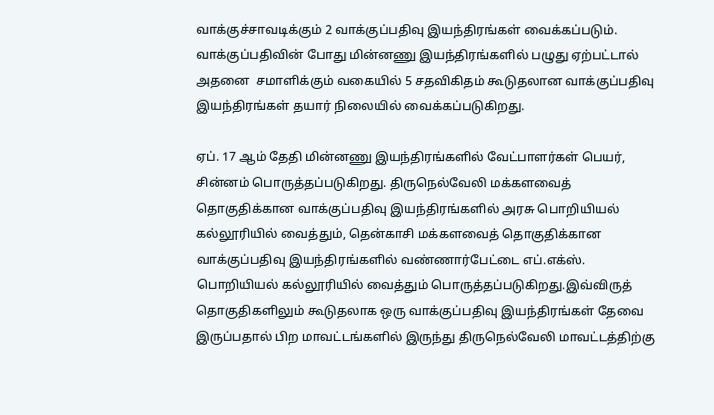வாக்குச்சாவடிக்கும் 2 வாக்குப்பதிவு இயந்திரங்கள் வைக்கப்படும். வாக்குப்பதிவின் போது மின்னணு இயந்திரங்களில் பழுது ஏற்பட்டால் அதனை  சமாளிக்கும் வகையில் 5 சதவிகிதம் கூடுதலான வாக்குப்பதிவு இயந்திரங்கள் தயார் நிலையில் வைக்கப்படுகிறது.

ஏப். 17 ஆம் தேதி மின்னணு இயந்திரங்களில் வேட்பாளர்கள் பெயர், சின்னம் பொருத்தப்படுகிறது. திருநெல்வேலி மக்களவைத் தொகுதிக்கான வாக்குப்பதிவு இயந்திரங்களில் அரசு பொறியியல் கல்லூரியில் வைத்தும், தென்காசி மக்களவைத் தொகுதிக்கான வாக்குப்பதிவு இயந்திரங்களில் வண்ணார்பேட்டை எப்.எக்ஸ். பொறியியல் கல்லூரியில் வைத்தும் பொருத்தப்படுகிறது.இவ்விருத் தொகுதிகளிலும் கூடுதலாக ஒரு வாக்குப்பதிவு இயந்திரங்கள் தேவை இருப்பதால் பிற மாவட்டங்களில் இருந்து திருநெல்வேலி மாவட்டத்திற்கு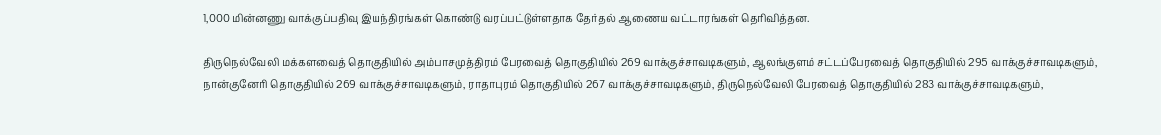1,000 மின்னணு வாக்குப்பதிவு இயந்திரங்கள் கொண்டு வரப்பட்டுள்ளதாக தேர்தல் ஆணைய வட்டாரங்கள் தெரிவித்தன.

திருநெல்வேலி மக்களவைத் தொகுதியில் அம்பாசமுத்திரம் பேரவைத் தொகுதியில் 269 வாக்குச்சாவடிகளும், ஆலங்குளம் சட்டப்பேரவைத் தொகுதியில் 295 வாக்குச்சாவடிகளும், நான்குனேரி தொகுதியில் 269 வாக்குச்சாவடிகளும், ராதாபுரம் தொகுதியில் 267 வாக்குச்சாவடிகளும், திருநெல்வேலி பேரவைத் தொகுதியில் 283 வாக்குச்சாவடிகளும்,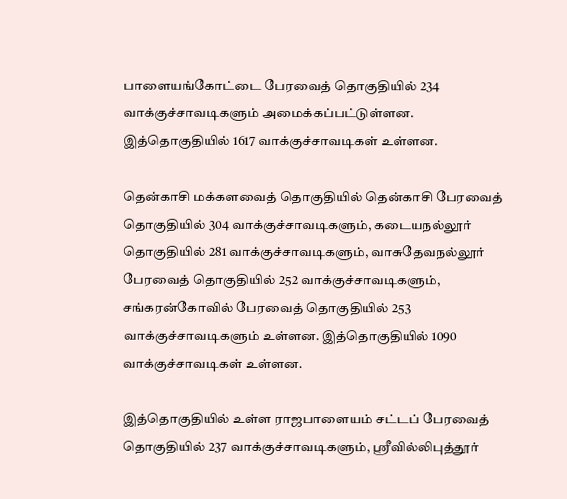பாளையங்கோட்டை பேரவைத் தொகுதியில் 234 வாக்குச்சாவடிகளும் அமைக்கப்பட்டுள்ளன. இத்தொகுதியில் 1617 வாக்குச்சாவடிகள் உள்ளன.

தென்காசி மக்களவைத் தொகுதியில் தென்காசி பேரவைத் தொகுதியில் 304 வாக்குச்சாவடிகளும், கடையநல்லூர் தொகுதியில் 281 வாக்குச்சாவடிகளும், வாசுதேவநல்லூர் பேரவைத் தொகுதியில் 252 வாக்குச்சாவடிகளும், சங்கரன்கோவில் பேரவைத் தொகுதியில் 253 வாக்குச்சாவடிகளும் உள்ளன. இத்தொகுதியில் 1090 வாக்குச்சாவடிகள் உள்ளன.

இத்தொகுதியில் உள்ள ராஜபாளையம் சட்டப் பேரவைத் தொகுதியில் 237 வாக்குச்சாவடிகளும், ஸ்ரீவில்லிபுத்தூர்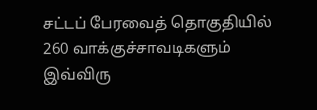சட்டப் பேரவைத் தொகுதியில் 260 வாக்குச்சாவடிகளும் இவ்விரு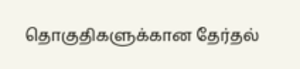தொகுதிகளுக்கான தேர்தல்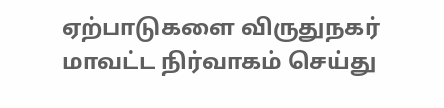ஏற்பாடுகளை விருதுநகர் மாவட்ட நிர்வாகம் செய்து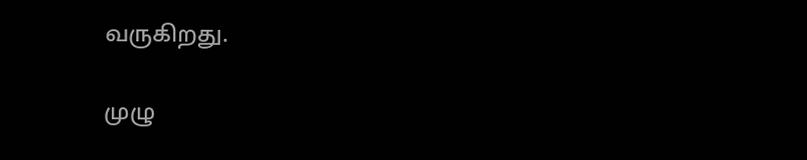வருகிறது.

முழு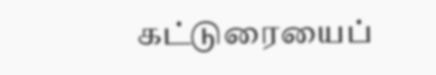கட்டுரையைப்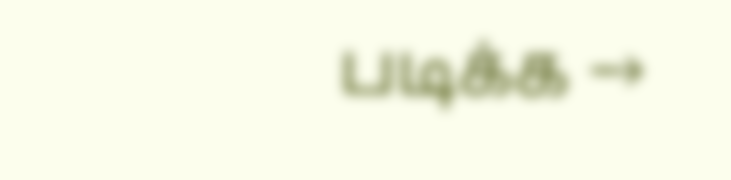படிக்க →